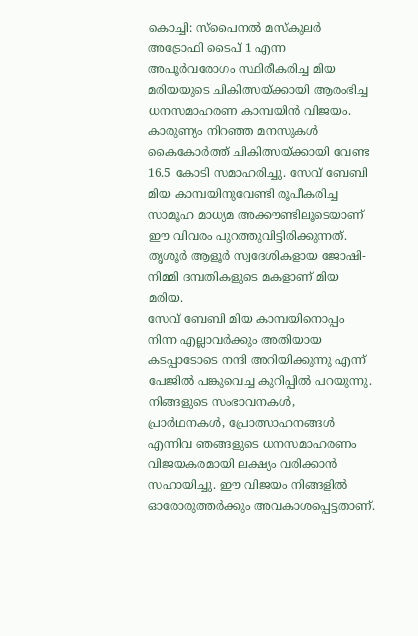കൊച്ചി: സ്പൈനൽ മസ്കുലർ അട്രോഫി ടൈപ് 1 എന്ന അപൂർവരോഗം സ്ഥിരീകരിച്ച മിയ മരിയയുടെ ചികിത്സയ്ക്കായി ആരംഭിച്ച ധനസമാഹരണ കാമ്പയിൻ വിജയം. കാരുണ്യം നിറഞ്ഞ മനസുകൾ കൈകോർത്ത് ചികിത്സയ്ക്കായി വേണ്ട 16.5 കോടി സമാഹരിച്ചു. സേവ് ബേബി മിയ കാമ്പയിനുവേണ്ടി രൂപീകരിച്ച സാമൂഹ മാധ്യമ അക്കൗണ്ടിലൂടെയാണ് ഈ വിവരം പുറത്തുവിട്ടിരിക്കുന്നത്. തൃശൂർ ആളൂർ സ്വദേശികളായ ജോഷി- നിമ്മി ദമ്പതികളുടെ മകളാണ് മിയ മരിയ.
സേവ് ബേബി മിയ കാമ്പയിനൊപ്പം നിന്ന എല്ലാവർക്കും അതിയായ കടപ്പാടോടെ നന്ദി അറിയിക്കുന്നു എന്ന് പേജിൽ പങ്കുവെച്ച കുറിപ്പിൽ പറയുന്നു. നിങ്ങളുടെ സംഭാവനകൾ, പ്രാർഥനകൾ, പ്രോത്സാഹനങ്ങൾ എന്നിവ ഞങ്ങളുടെ ധനസമാഹരണം വിജയകരമായി ലക്ഷ്യം വരിക്കാൻ സഹായിച്ചു. ഈ വിജയം നിങ്ങളിൽ ഓരോരുത്തർക്കും അവകാശപ്പെട്ടതാണ്.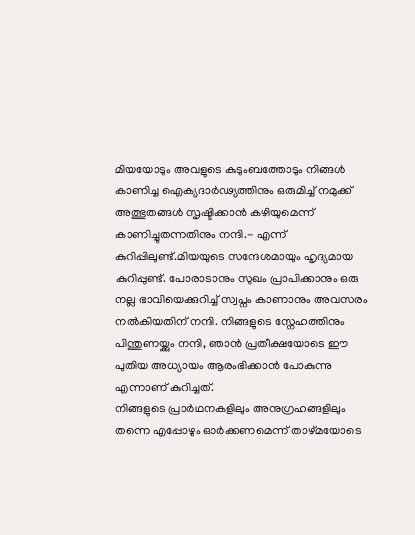മിയയോടും അവളുടെ കുടുംബത്തോടും നിങ്ങൾ കാണിച്ച ഐക്യദാർഢ്യത്തിനും ഒരുമിച്ച് നമുക്ക് അത്ഭുതങ്ങൾ സൃഷ്ടിക്കാൻ കഴിയുമെന്ന് കാണിച്ചുതന്നതിനും നന്ദി.- എന്ന് കുറിപ്പിലുണ്ട്.മിയയുടെ സന്ദേശമായും ഹൃദ്യമായ കുറിപ്പുണ്ട്. പോരാടാനും സുഖം പ്രാപിക്കാനും ഒരു നല്ല ഭാവിയെക്കുറിച്ച് സ്വപ്നം കാണാനും അവസരം നൽകിയതിന് നന്ദി. നിങ്ങളുടെ സ്നേഹത്തിനും പിന്തുണയ്ക്കും നന്ദി, ഞാൻ പ്രതീക്ഷയോടെ ഈ പുതിയ അധ്യായം ആരംഭിക്കാൻ പോകുന്നു എന്നാണ് കുറിച്ചത്.
നിങ്ങളുടെ പ്രാർഥനകളിലും അനുഗ്രഹങ്ങളിലും തന്നെ എപ്പോഴും ഓർക്കണമെന്ന് താഴ്മയോടെ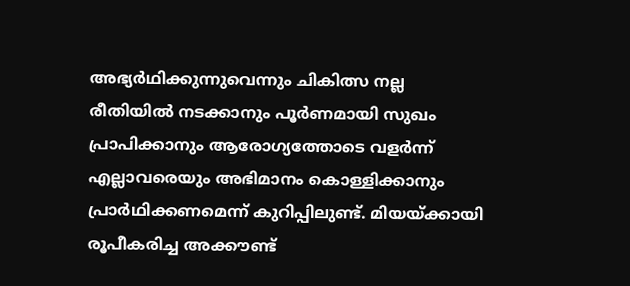അഭ്യർഥിക്കുന്നുവെന്നും ചികിത്സ നല്ല രീതിയിൽ നടക്കാനും പൂർണമായി സുഖം പ്രാപിക്കാനും ആരോഗ്യത്തോടെ വളർന്ന് എല്ലാവരെയും അഭിമാനം കൊള്ളിക്കാനും പ്രാർഥിക്കണമെന്ന് കുറിപ്പിലുണ്ട്. മിയയ്ക്കായി രൂപീകരിച്ച അക്കൗണ്ട്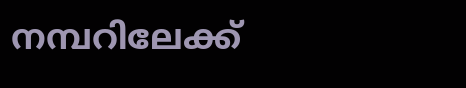നമ്പറിലേക്ക്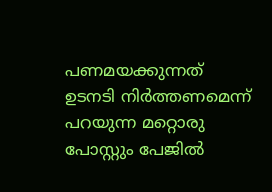പണമയക്കുന്നത് ഉടനടി നിർത്തണമെന്ന് പറയുന്ന മറ്റൊരു പോസ്റ്റും പേജിൽ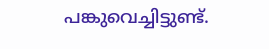പങ്കുവെച്ചിട്ടുണ്ട്.